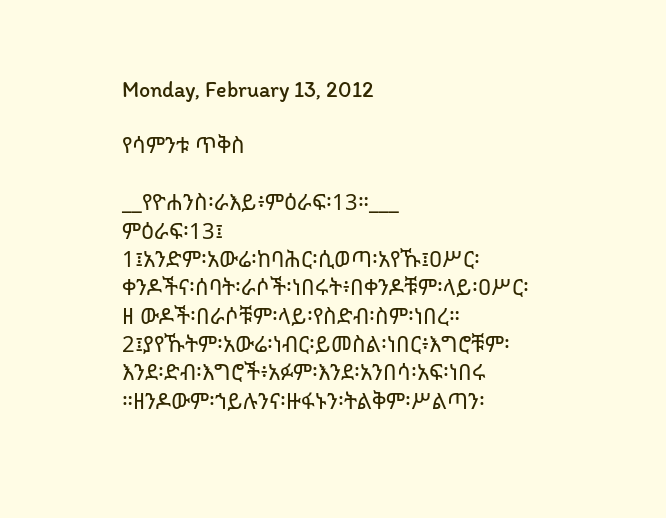Monday, February 13, 2012

የሳምንቱ ጥቅስ

__የዮሐንስ፡ራእይ፥ምዕራፍ፡13።___
ምዕራፍ፡13፤
1፤አንድም፡አውሬ፡ከባሕር፡ሲወጣ፡አየኹ፤ዐሥር፡ቀንዶችና፡ሰባት፡ራሶች፡ነበሩት፥በቀንዶቹም፡ላይ፡ዐሥር፡ዘ ውዶች፡በራሶቹም፡ላይ፡የስድብ፡ስም፡ነበረ።
2፤ያየኹትም፡አውሬ፡ነብር፡ይመስል፡ነበር፥እግሮቹም፡እንደ፡ድብ፡እግሮች፥አፉም፡እንደ፡አንበሳ፡አፍ፡ነበሩ ።ዘንዶውም፡ኀይሉንና፡ዙፋኑን፡ትልቅም፡ሥልጣን፡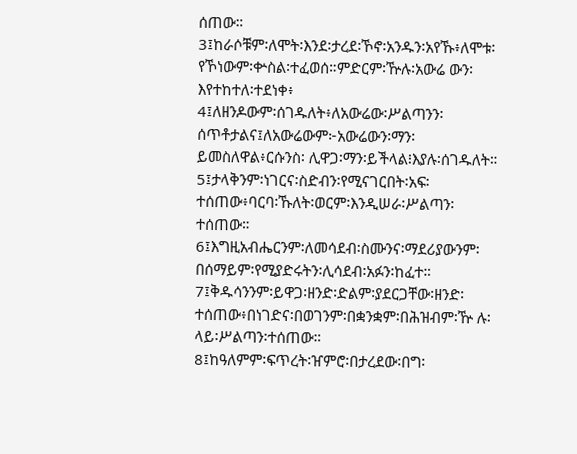ሰጠው።
3፤ከራሶቹም፡ለሞት፡እንደ፡ታረደ፡ኾኖ፡አንዱን፡አየኹ፥ለሞቱ፡የኾነውም፡ቍስል፡ተፈወሰ።ምድርም፡ዅሉ፡አውሬ ውን፡እየተከተለ፡ተደነቀ፥
4፤ለዘንዶውም፡ሰገዱለት፥ለአውሬው፡ሥልጣንን፡ሰጥቶታልና፤ለአውሬውም፦አውሬውን፡ማን፡ይመስለዋል፥ርሱንስ፡ ሊዋጋ፡ማን፡ይችላል፧እያሉ፡ሰገዱለት።
5፤ታላቅንም፡ነገርና፡ስድብን፡የሚናገርበት፡አፍ፡ተሰጠው፥ባርባ፡ኹለት፡ወርም፡እንዲሠራ፡ሥልጣን፡ተሰጠው።
6፤እግዚአብሔርንም፡ለመሳደብ፡ስሙንና፡ማደሪያውንም፡በሰማይም፡የሚያድሩትን፡ሊሳደብ፡አፉን፡ከፈተ።
7፤ቅዱሳንንም፡ይዋጋ፡ዘንድ፡ድልም፡ያደርጋቸው፡ዘንድ፡ተሰጠው፥በነገድና፡በወገንም፡በቋንቋም፡በሕዝብም፡ዅ ሉ፡ላይ፡ሥልጣን፡ተሰጠው።
8፤ከዓለምም፡ፍጥረት፡ዠምሮ፡በታረደው፡በግ፡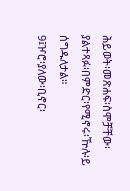ሕይወት፡መጽሐፍ፡ስሞቻቸው፡ያልተጻፉ፡በምድር፡የሚኖሩ፡ዅሉ፡ይ ሰግዱለታል።
9፤ዦሮ፡ያለው፡ቢኖር፡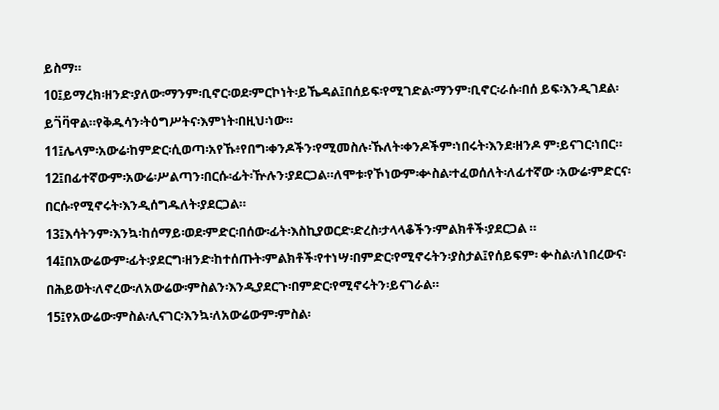ይስማ።
10፤ይማረክ፡ዘንድ፡ያለው፡ማንም፡ቢኖር፡ወደ፡ምርኮነት፡ይኼዳል፤በሰይፍ፡የሚገድል፡ማንም፡ቢኖር፡ራሱ፡በሰ ይፍ፡እንዲገደል፡ይገ፟ባ፟ዋል።የቅዱሳን፡ትዕግሥትና፡እምነት፡በዚህ፡ነው።
11፤ሌላም፡አውሬ፡ከምድር፡ሲወጣ፡አየኹ፥የበግ፡ቀንዶችን፡የሚመስሉ፡ኹለት፡ቀንዶችም፡ነበሩት፡እንደ፡ዘንዶ ም፡ይናገር፡ነበር።
12፤በፊተኛውም፡አውሬ፡ሥልጣን፡በርሱ፡ፊት፡ዅሉን፡ያደርጋል።ለሞቱ፡የኾነውም፡ቍስል፡ተፈወሰለት፡ለፊተኛው ፡አውሬ፡ምድርና፡በርሱ፡የሚኖሩት፡እንዲሰግዱለት፡ያደርጋል።
13፤እሳትንም፡እንኳ፡ከሰማይ፡ወደ፡ምድር፡በሰው፡ፊት፡እስኪያወርድ፡ድረስ፡ታላላቆችን፡ምልክቶች፡ያደርጋል ።
14፤በአውሬውም፡ፊት፡ያደርግ፡ዘንድ፡ከተሰጡት፡ምልክቶች፡የተነሣ፡በምድር፡የሚኖሩትን፡ያስታል፤የሰይፍም፡ ቍስል፡ለነበረውና፡በሕይወት፡ለኖረው፡ለአውሬው፡ምስልን፡እንዲያደርጉ፡በምድር፡የሚኖሩትን፡ይናገራል።
15፤የአውሬው፡ምስል፡ሊናገር፡እንኳ፡ለአውሬውም፡ምስል፡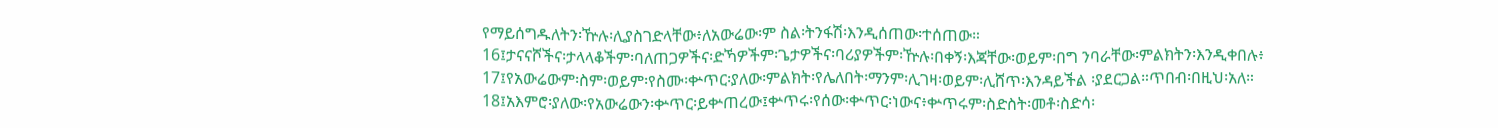የማይሰግዱለትን፡ዅሉ፡ሊያስገድላቸው፥ለአውሬው፡ም ስል፡ትንፋሽ፡እንዲሰጠው፡ተሰጠው።
16፤ታናናሾችና፡ታላላቆችም፡ባለጠጋዎችና፡ድኻዎችም፡ጌታዎችና፡ባሪያዎችም፡ዅሉ፡በቀኝ፡እጃቸው፡ወይም፡በግ ንባራቸው፡ምልክትን፡እንዲቀበሉ፥
17፤የአውሬውም፡ስም፡ወይም፡የስሙ፡ቍጥር፡ያለው፡ምልክት፡የሌለበት፡ማንም፡ሊገዛ፡ወይም፡ሊሸጥ፡እንዳይችል ፡ያደርጋል።ጥበብ፡በዚህ፡አለ።
18፤አእምሮ፡ያለው፡የአውሬውን፡ቍጥር፡ይቍጠረው፤ቍጥሩ፡የሰው፡ቍጥር፡ነውና፥ቍጥሩም፡ስድስት፡መቶ፡ስድሳ፡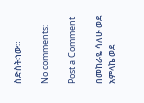ስድስት፡ነው።

No comments:

Post a Comment

በመከራዬ ሳለሁ ወደ አምላኬ ወደ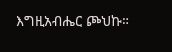እግዚአብሔር ጮህኩ።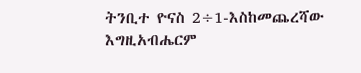ትንቢተ ዮናስ 2÷1-እስከመጨረሻው እግዚአብሔርም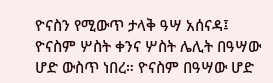ዮናስን የሚውጥ ታላቅ ዓሣ አሰናዳ፤ ዮናስም ሦስት ቀንና ሦስት ሌሊት በዓሣው ሆድ ውስጥ ነበረ። ዮናስም በዓሣው ሆድ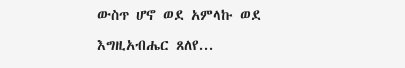ውስጥ ሆኖ ወደ አምላኩ ወደ እግዚአብሔር ጸለየ...